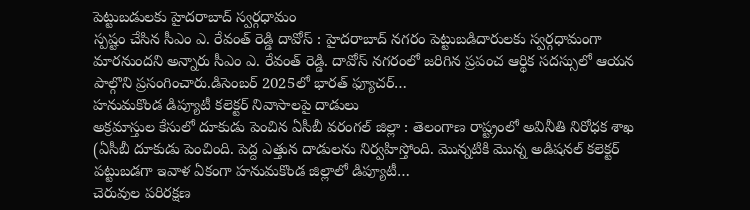పెట్టుబడులకు హైదరాబాద్ స్వర్గధామం
స్పష్టం చేసిన సీఎం ఎ. రేవంత్ రెడ్డి దావోస్ : హైదరాబాద్ నగరం పెట్టుబడిదారులకు స్వర్గధామంగా మారనుందని అన్నారు సీఎం ఎ. రేవంత్ రెడ్డి. దావోస్ నగరంలో జరిగిన ప్రపంచ ఆర్థిక సదస్సులో ఆయన పాల్గొని ప్రసంగించారు.డిసెంబర్ 2025లో భారత్ ఫ్యూచర్…
హనుమకొండ డిప్యూటీ కలెక్టర్ నివాసాలపై దాడులు
అక్రమాస్తుల కేసులో దూకుడు పెంచిన ఏసీబీ వరంగల్ జిల్లా : తెలంగాణ రాష్ట్రంలో అవినీతి నిరోధక శాఖ (ఏసీబీ దూకుడు పెంచింది. పెద్ద ఎత్తున దాడులను నిర్వహిస్తోంది. మొన్నటికి మొన్న అడిషనల్ కలెక్టర్ పట్టుబడగా ఇవాళ ఏకంగా హనుమకొండ జిల్లాలో డిప్యూటీ…
చెరువుల పరిరక్షణ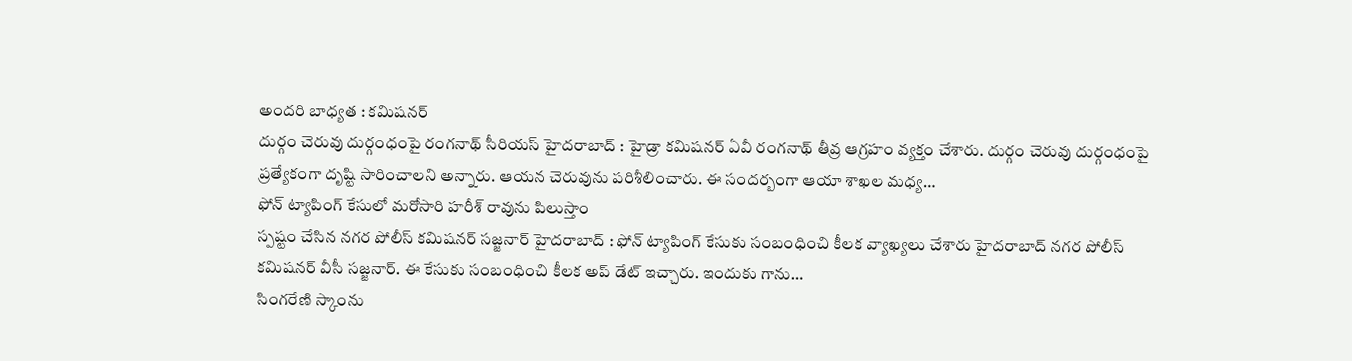అందరి బాధ్యత : కమిషనర్
దుర్గం చెరువు దుర్గంధంపై రంగనాథ్ సీరియస్ హైదరాబాద్ : హైడ్రా కమిషనర్ ఏవీ రంగనాథ్ తీవ్ర ఆగ్రహం వ్యక్తం చేశారు. దుర్గం చెరువు దుర్గంధంపై ప్రత్యేకంగా దృష్టి సారించాలని అన్నారు. ఆయన చెరువును పరిశీలించారు. ఈ సందర్బంగా ఆయా శాఖల మధ్య…
ఫోన్ ట్యాపింగ్ కేసులో మరోసారి హరీశ్ రావును పిలుస్తాం
స్పష్టం చేసిన నగర పోలీస్ కమిషనర్ సజ్జనార్ హైదరాబాద్ : ఫోన్ ట్యాపింగ్ కేసుకు సంబంధించి కీలక వ్యాఖ్యలు చేశారు హైదరాబాద్ నగర పోలీస్ కమిషనర్ వీసీ సజ్జనార్. ఈ కేసుకు సంబంధించి కీలక అప్ డేట్ ఇచ్చారు. ఇందుకు గాను…
సింగరేణి స్కాంను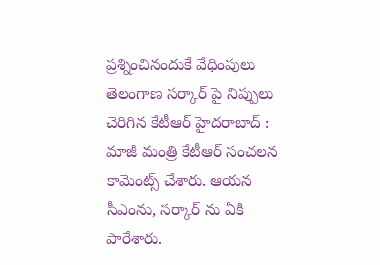ప్రశ్నించినందుకే వేధింపులు
తెలంగాణ సర్కార్ పై నిప్పులు చెరిగిన కేటీఆర్ హైదరాబాద్ : మాజీ మంత్రి కేటీఆర్ సంచలన కామెంట్స్ చేశారు. ఆయన సీఎంను, సర్కార్ ను ఏకి పారేశారు.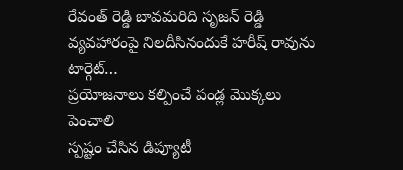రేవంత్ రెడ్డి బావమరిది సృజన్ రెడ్డి వ్యవహారంపై నిలదీసినందుకే హరీష్ రావును టార్గెట్…
ప్రయోజనాలు కల్పించే పండ్ల మొక్కలు పెంచాలి
స్పష్టం చేసిన డిప్యూటీ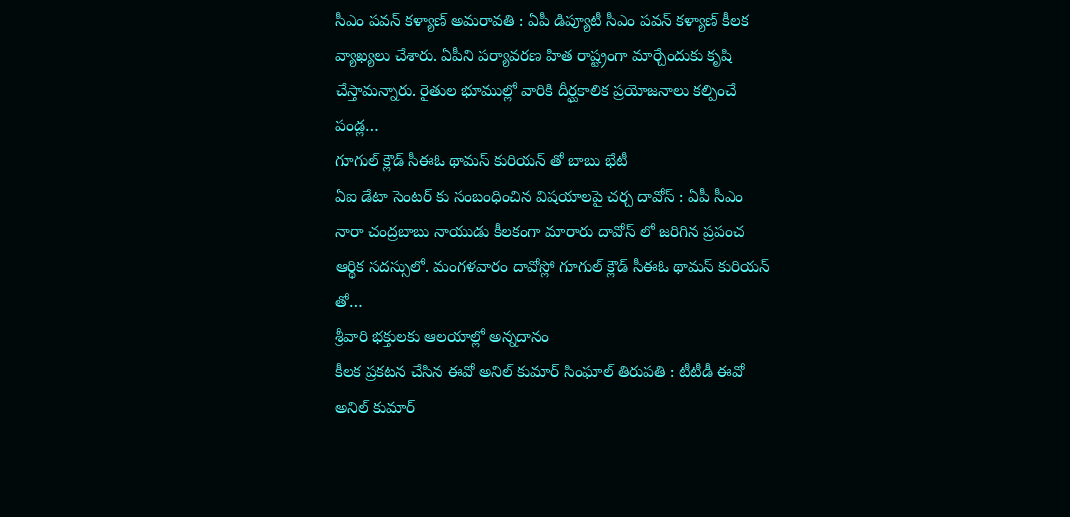సీఎం పవన్ కళ్యాణ్ అమరావతి : ఏపీ డిప్యూటీ సీఎం పవన్ కళ్యాణ్ కీలక వ్యాఖ్యలు చేశారు. ఏపీని పర్యావరణ హిత రాష్ట్రంగా మార్చేందుకు కృషి చేస్తామన్నారు. రైతుల భూముల్లో వారికి దీర్ఘకాలిక ప్రయోజనాలు కల్పించే పండ్ల…
గూగుల్ క్లౌడ్ సీఈఓ థామస్ కురియన్ తో బాబు భేటీ
ఏఐ డేటా సెంటర్ కు సంబంధించిన విషయాలపై చర్చ దావోస్ : ఏపీ సీఎం నారా చంద్రబాబు నాయుడు కీలకంగా మారారు దావోస్ లో జరిగిన ప్రపంచ ఆర్థిక సదస్సులో. మంగళవారం దావోస్లో గూగుల్ క్లౌడ్ సీఈఓ థామస్ కురియన్ తో…
శ్రీవారి భక్తులకు ఆలయాల్లో అన్నదానం
కీలక ప్రకటన చేసిన ఈవో అనిల్ కుమార్ సింఘాల్ తిరుపతి : టీటీడీ ఈవో అనిల్ కుమార్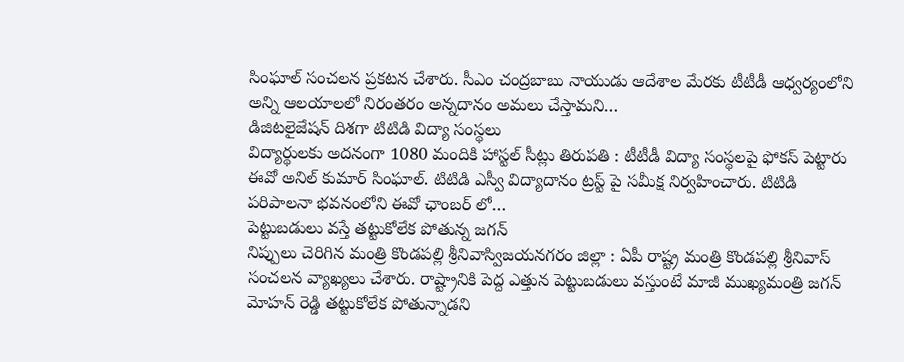సింఘాల్ సంచలన ప్రకటన చేశారు. సీఎం చంద్రబాబు నాయుడు ఆదేశాల మేరకు టీటీడీ ఆధ్వర్యంలోని అన్ని ఆలయాలలో నిరంతరం అన్నదానం అమలు చేస్తామని…
డిజిటలైజేషన్ దిశగా టిటిడి విద్యా సంస్థలు
విద్యార్థులకు అదనంగా 1080 మందికి హాస్టల్ సీట్లు తిరుపతి : టీటీడీ విద్యా సంస్థలపై ఫోకస్ పెట్టారు ఈవో అనిల్ కుమార్ సింఘాల్. టిటిడి ఎస్వీ విద్యాదానం ట్రస్ట్ పై సమీక్ష నిర్వహించారు. టిటిడి పరిపాలనా భవనంలోని ఈవో ఛాంబర్ లో…
పెట్టుబడులు వస్తే తట్టుకోలేక పోతున్న జగన్
నిప్పులు చెరిగిన మంత్రి కొండపల్లి శ్రీనివాస్విజయనగరం జిల్లా : ఏపీ రాష్ట్ర మంత్రి కొండపల్లి శ్రీనివాస్ సంచలన వ్యాఖ్యలు చేశారు. రాష్ట్రానికి పెద్ద ఎత్తున పెట్టుబడులు వస్తుంటే మాజీ ముఖ్యమంత్రి జగన్ మోహన్ రెడ్డి తట్టుకోలేక పోతున్నాడని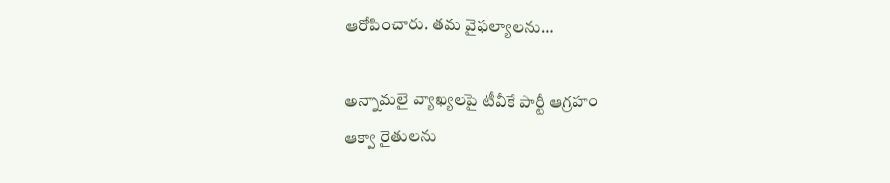ఆరోపించారు. తమ వైఫల్యాలను…

అన్నామలై వ్యాఖ్యలపై టీవీకే పార్టీ ఆగ్రహం
ఆక్వా రైతులను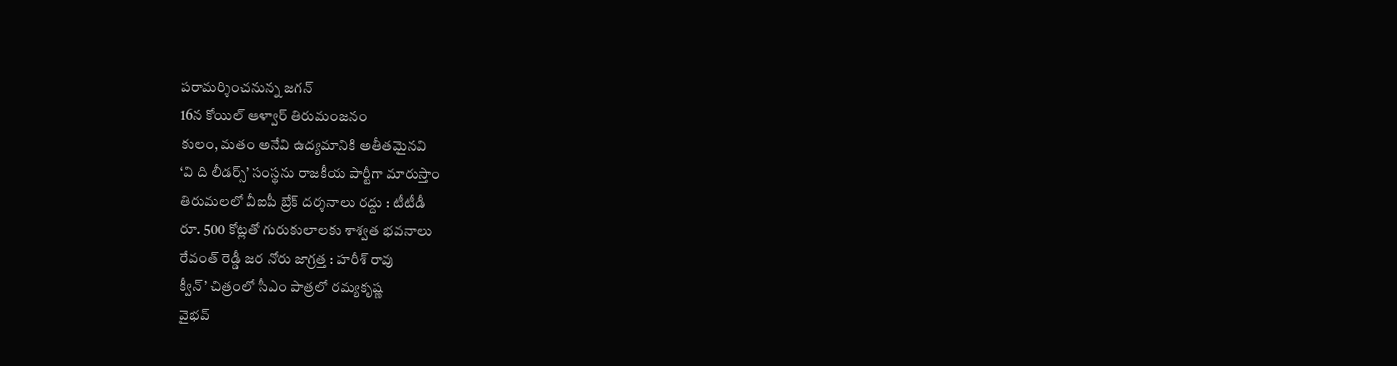పరామర్శించనున్న జగన్
16న కోయిల్ ఆళ్వార్ తిరుమంజనం
కులం, మతం అనేవి ఉద్యమానికి అతీతమైనవి
‘వి ది లీడర్స్’ సంస్థను రాజకీయ పార్టీగా మారుస్తాం
తిరుమలలో వీఐపీ బ్రేక్ దర్శనాలు రద్దు : టీటీడీ
రూ. 500 కోట్లతో గురుకులాలకు శాశ్వత భవనాలు
రేవంత్ రెడ్డీ జర నోరు జాగ్రత్త : హరీశ్ రావు
క్వీన్’ చిత్రంలో సీఎం పాత్రలో రమ్యకృష్ణ
వైభవ్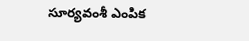సూర్యవంశీ ఎంపిక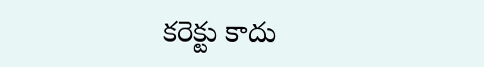కరెక్టు కాదు